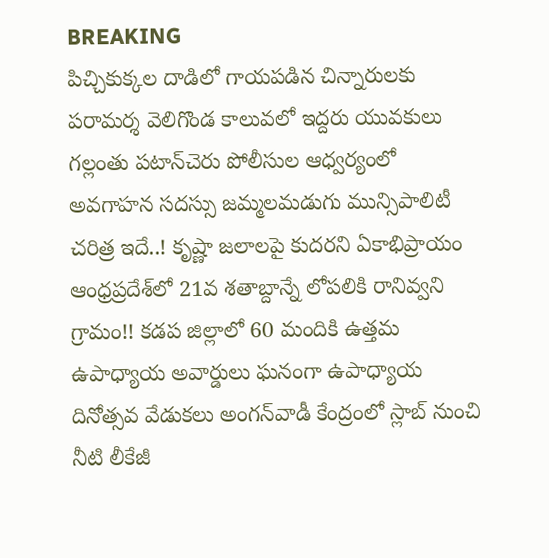BREAKING
పిచ్చికుక్కల దాడిలో గాయపడిన చిన్నారులకు పరామర్శ వెలిగొండ కాలువలో ఇద్దరు యువకులు గల్లంతు పటాన్‌చెరు పోలీసుల ఆధ్వర్యంలో అవగాహన సదస్సు జమ్మలమడుగు మున్సిపాలిటీ చరిత్ర ఇదే..! కృష్ణా జలాలపై కుదరని ఏకాభిప్రాయం ఆంధ్రప్రదేశ్‌లో 21వ శతాబ్దాన్నే లోపలికి రానివ్వని గ్రామం!! కడప జిల్లాలో 60 మందికి ఉత్తమ ఉపాధ్యాయ అవార్డులు ఘనంగా ఉపాధ్యాయ దినోత్సవ వేడుకలు అంగన్‌వాడీ కేంద్రంలో స్లాబ్‌ నుంచి నీటి లీకేజీ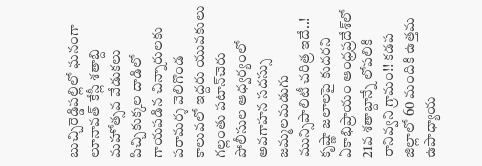బుచ్చిరెడ్డిపల్లిలో ఘనంగా లూనావత్ కేస్లీ శతాబ్ది మహోత్సవ వేడుకలు పిచ్చికుక్కల దాడిలో గాయపడిన చిన్నారులకు పరామర్శ వెలిగొండ కాలువలో ఇద్దరు యువకులు గల్లంతు పటాన్‌చెరు పోలీసుల ఆధ్వర్యంలో అవగాహన సదస్సు జమ్మలమడుగు మున్సిపాలిటీ చరిత్ర ఇదే..! కృష్ణా జలాలపై కుదరని ఏకాభిప్రాయం ఆంధ్రప్రదేశ్‌లో 21వ శతాబ్దాన్నే లోపలికి రానివ్వని గ్రామం!! కడప జిల్లాలో 60 మందికి ఉత్తమ ఉపాధ్యాయ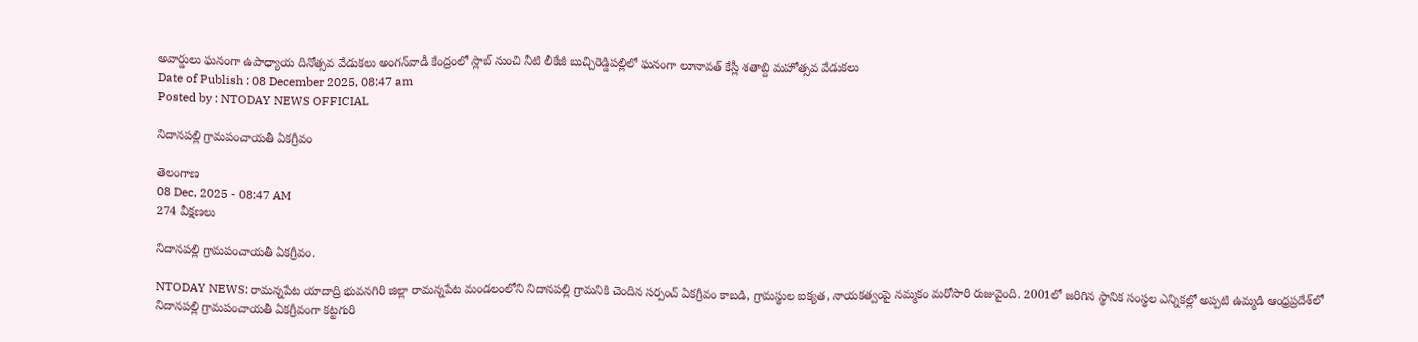అవార్డులు ఘనంగా ఉపాధ్యాయ దినోత్సవ వేడుకలు అంగన్‌వాడీ కేంద్రంలో స్లాబ్‌ నుంచి నీటి లీకేజీ బుచ్చిరెడ్డిపల్లిలో ఘనంగా లూనావత్ కేస్లీ శతాబ్ది మహోత్సవ వేడుకలు
Date of Publish : 08 December 2025, 08:47 am
Posted by : NTODAY NEWS OFFICIAL

నిదానపల్లి గ్రామపంచాయతీ ఏకగ్రీవం

తెలంగాణ
08 Dec, 2025 - 08:47 AM
274 వీక్షణలు

నిదానపల్లి గ్రామపంచాయతీ ఏకగ్రీవం.

NTODAY NEWS: రామన్నపేట యాదాద్రి భువనగిరి జిల్లా రామన్నపేట మండలంలోని నిదానపల్లి గ్రామనికి చెందిన సర్పంచ్ ఏకగ్రీవం కాబడి, గ్రామస్థుల ఐక్యత, నాయకత్వంపై నమ్మకం మరోసారి రుజువైంది. 2001లో జరిగిన స్థానిక సంస్థల ఎన్నికల్లో అప్పటి ఉమ్మడి ఆంధ్రప్రదేశ్‌లో నిదానపల్లి గ్రామపంచాయతీ ఏకగ్రీవంగా కట్టగురి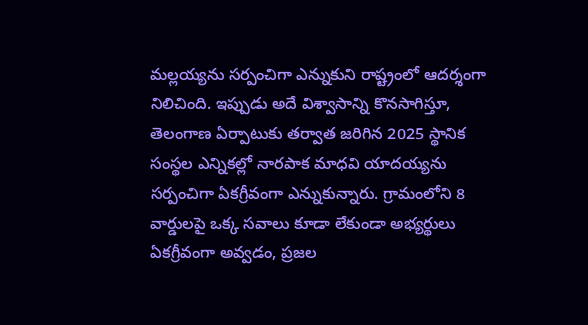మల్లయ్యను సర్పంచిగా ఎన్నుకుని రాష్ట్రంలో ఆదర్శంగా నిలిచింది. ఇప్పుడు అదే విశ్వాసాన్ని కొనసాగిస్తూ, తెలంగాణ ఏర్పాటుకు తర్వాత జరిగిన 2025 స్థానిక సంస్థల ఎన్నికల్లో నారపాక మాధవి యాదయ్యను సర్పంచిగా ఏకగ్రీవంగా ఎన్నుకున్నారు. గ్రామంలోని 8 వార్డులపై ఒక్క సవాలు కూడా లేకుండా అభ్యర్థులు ఏకగ్రీవంగా అవ్వడం, ప్రజల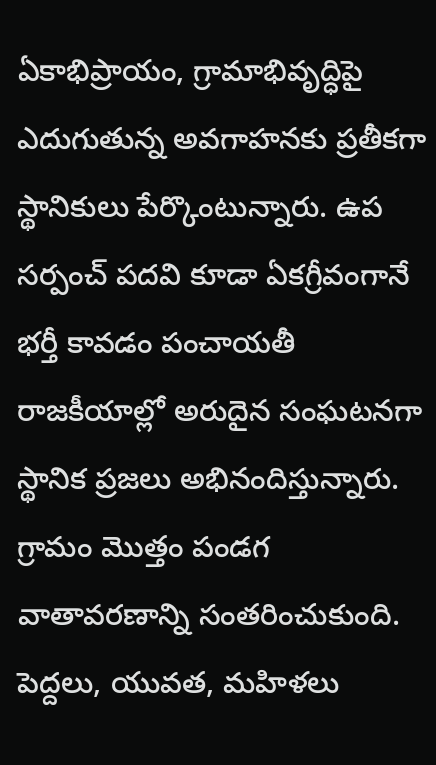ఏకాభిప్రాయం, గ్రామాభివృద్ధిపై ఎదుగుతున్న అవగాహనకు ప్రతీకగా స్థానికులు పేర్కొంటున్నారు. ఉప సర్పంచ్ పదవి కూడా ఏకగ్రీవంగానే భర్తీ కావడం పంచాయతీ రాజకీయాల్లో అరుదైన సంఘటనగా స్థానిక ప్రజలు అభినందిస్తున్నారు. గ్రామం మొత్తం పండగ వాతావరణాన్ని సంతరించుకుంది. పెద్దలు, యువత, మహిళలు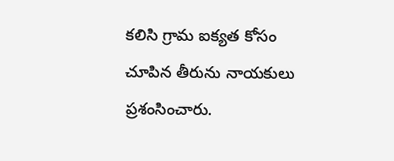కలిసి గ్రామ ఐక్యత కోసం చూపిన తీరును నాయకులు ప్రశంసించారు.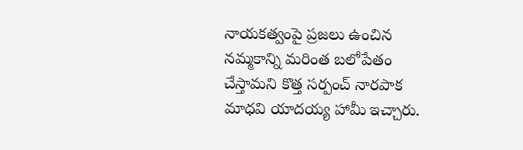నాయకత్వంపై ప్రజలు ఉంచిన నమ్మకాన్ని మరింత బలోపేతం చేస్తామని కొత్త సర్పంచ్ నారపాక మాధవి యాదయ్య హామీ ఇచ్చారు.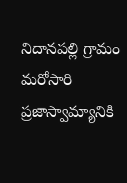నిదానపల్లి గ్రామం మరోసారి ప్రజాస్వామ్యానికి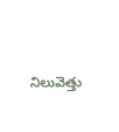నిలువెత్తు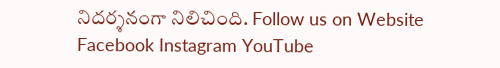నిదర్శనంగా నిలిచింది. Follow us on Website Facebook Instagram YouTube